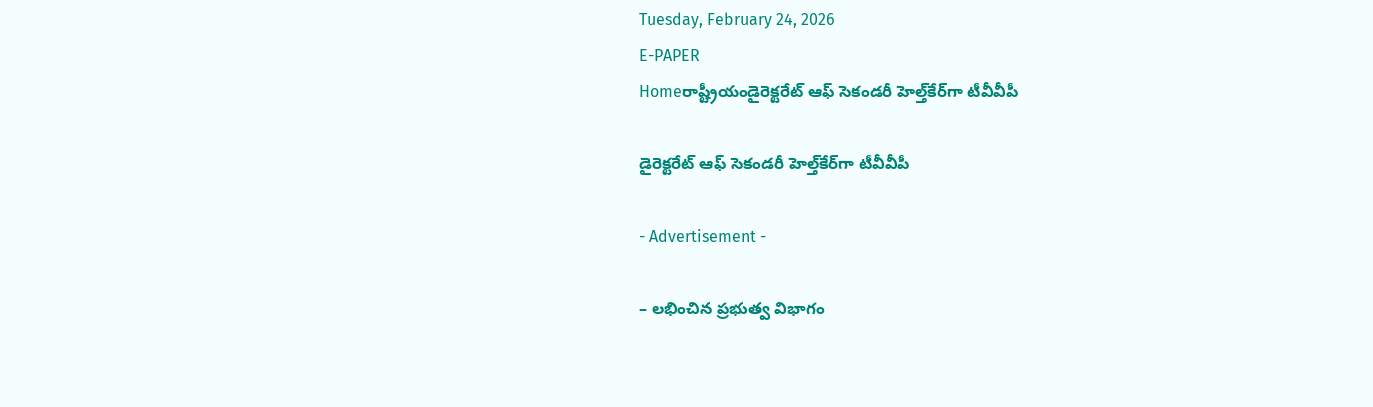Tuesday, February 24, 2026
E-PAPER
Homeరాష్ట్రీయండైరెక్టరేట్‌ ఆఫ్‌ సెకండరీ హెల్త్‌కేర్‌గా టీవీవీపీ

డైరెక్టరేట్‌ ఆఫ్‌ సెకండరీ హెల్త్‌కేర్‌గా టీవీవీపీ

- Advertisement -

– లభించిన ప్రభుత్వ విభాగం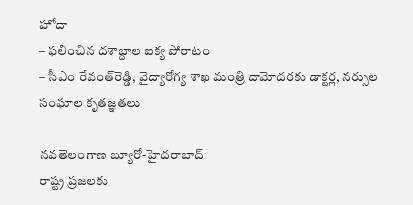హోదా
– ఫలించిన దశాబ్దాల ఐక్య పోరాటం
– సీఎం రేవంత్‌రెడ్డి, వైద్యారోగ్య శాఖ మంత్రి దామోదరకు డాక్టర్ల, నర్సుల సంఘాల కృతజ్ఞతలు

నవతెలంగాణ బ్యూరో-హైదరాబాద్‌
రాష్ట్ర ప్రజలకు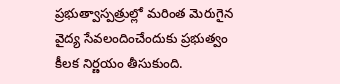ప్రభుత్వాస్పత్రుల్లో మరింత మెరుగైన వైద్య సేవలందించేందుకు ప్రభుత్వం కీలక నిర్ణయం తీసుకుంది.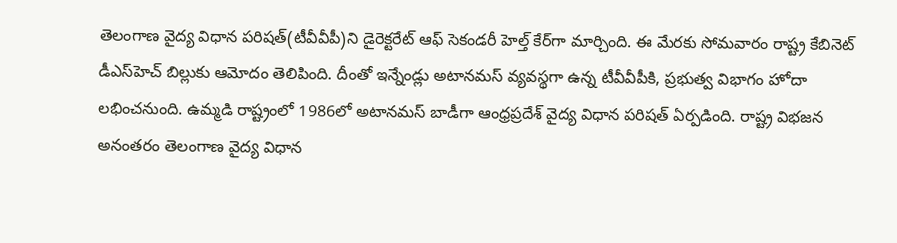తెలంగాణ వైద్య విధాన పరిషత్‌(టీవీవీపీ)ని డైరెక్టరేట్‌ ఆఫ్‌ సెకండరీ హెల్త్‌ కేర్‌గా మార్చింది. ఈ మేరకు సోమవారం రాష్ట్ర కేబినెట్‌ డీఎస్‌హెచ్‌ బిల్లుకు ఆమోదం తెలిపింది. దీంతో ఇన్నేండ్లు అటానమస్‌ వ్యవస్థగా ఉన్న టీవీవీపీకి, ప్రభుత్వ విభాగం హోదా లభించనుంది. ఉమ్మడి రాష్ట్రంలో 1986లో అటానమస్‌ బాడీగా ఆంధ్రప్రదేశ్‌ వైద్య విధాన పరిషత్‌ ఏర్పడింది. రాష్ట్ర విభజన అనంతరం తెలంగాణ వైద్య విధాన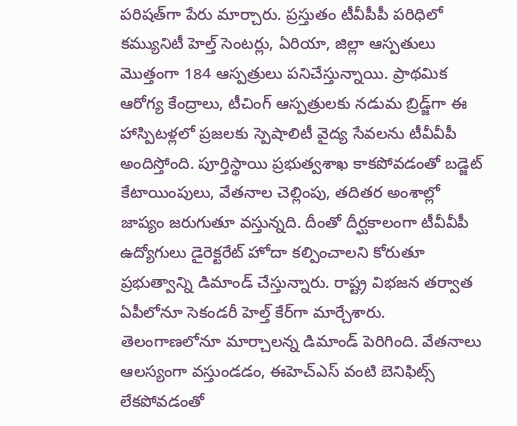పరిషత్‌గా పేరు మార్చారు. ప్రస్తుతం టీవీపీపీ పరిధిలో కమ్యునిటీ హెల్త్‌ సెంటర్లు, ఏరియా, జిల్లా ఆస్పతులు మొత్తంగా 184 ఆస్పత్రులు పనిచేస్తున్నాయి. ప్రాథమిక ఆరోగ్య కేంద్రాలు, టీచింగ్‌ ఆస్పత్రులకు నడుమ బ్రిడ్జ్‌గా ఈ హాస్పిటళ్లలో ప్రజలకు స్పెషాలిటీ వైద్య సేవలను టీవీవీపీ అందిస్తోంది. పూర్తిస్థాయి ప్రభుత్వశాఖ కాకపోవడంతో బడ్జెట్‌ కేటాయింపులు, వేతనాల చెల్లింపు, తదితర అంశాల్లో జాప్యం జరుగుతూ వస్తున్నది. దీంతో దీర్ఘకాలంగా టీవీవీపీ ఉద్యోగులు డైరెక్టరేట్‌ హోదా కల్పించాలని కోరుతూ ప్రభుత్వాన్ని డిమాండ్‌ చేస్తున్నారు. రాష్ట్ర విభజన తర్వాత ఏపీలోనూ సెకండరీ హెల్త్‌ కేర్‌గా మార్చేశారు. తెలంగాణలోనూ మార్చాలన్న డిమాండ్‌ పెరిగింది. వేతనాలు ఆలస్యంగా వస్తుండడం, ఈహెచ్‌ఎస్‌ వంటి బెనిఫిట్స్‌ లేకపోవడంతో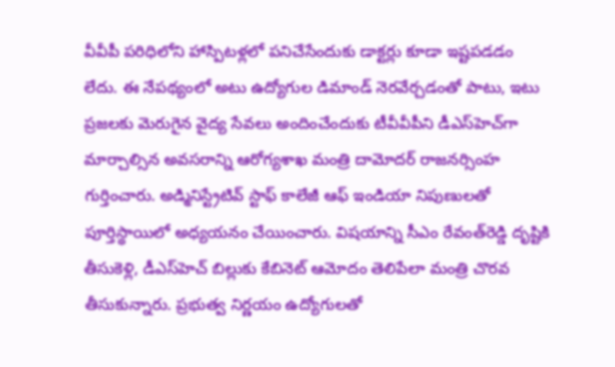వీవీపీ పరిధిలోని హాస్పిటళ్లలో పనిచేసేందుకు డాక్టర్లు కూడా ఇష్టపడడం లేదు. ఈ నేపథ్యంలో అటు ఉద్యోగుల డిమాండ్‌ నెరవేర్చడంతో పాటు, ఇటు ప్రజలకు మెరుగైన వైద్య సేవలు అందించేందుకు టీవీవీపీని డీఎస్‌హెచ్‌గా మార్చాల్సిన అవసరాన్ని ఆరోగ్యశాఖ మంత్రి దామోదర్‌ రాజనర్సింహ గుర్తించారు. అడ్మినిస్ట్రేటివ్‌ స్టాఫ్‌ కాలేజీ ఆఫ్‌ ఇండియా నిపుణులతో పూర్తిస్థాయిలో అధ్యయనం చేయించారు. విషయాన్ని సీఎం రేవంత్‌రెడ్డి దృష్టికి తీసుకెళ్లి, డీఎస్‌హెచ్‌ బిల్లుకు కేబినెట్‌ ఆమోదం తెలిపేలా మంత్రి చొరవ తీసుకున్నారు. ప్రభుత్వ నిర్ణయం ఉద్యోగులతో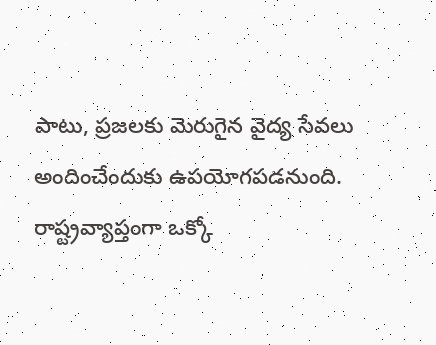పాటు, ప్రజలకు మెరుగైన వైద్య సేవలు అందించేందుకు ఉపయోగపడనుంది. రాష్ట్రవ్యాప్తంగా ఒక్కో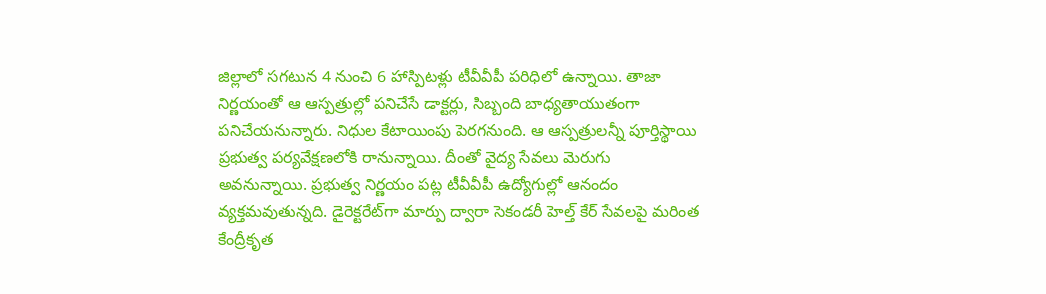జిల్లాలో సగటున 4 నుంచి 6 హాస్పిటళ్లు టీవీవీపీ పరిధిలో ఉన్నాయి. తాజా నిర్ణయంతో ఆ ఆస్పత్రుల్లో పనిచేసే డాక్టర్లు, సిబ్బంది బాధ్యతాయుతంగా పనిచేయనున్నారు. నిధుల కేటాయింపు పెరగనుంది. ఆ ఆస్పత్రులన్నీ పూర్తిస్థాయి ప్రభుత్వ పర్యవేక్షణలోకి రానున్నాయి. దీంతో వైద్య సేవలు మెరుగు అవనున్నాయి. ప్రభుత్వ నిర్ణయం పట్ల టీవీవీపీ ఉద్యోగుల్లో ఆనందం వ్యక్తమవుతున్నది. డైరెక్టరేట్‌గా మార్పు ద్వారా సెకండరీ హెల్త్‌ కేర్‌ సేవలపై మరింత కేంద్రీకృత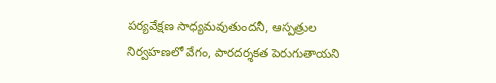పర్యవేక్షణ సాధ్యమవుతుందనీ, ఆస్పత్రుల నిర్వహణలో వేగం, పారదర్శకత పెరుగుతాయని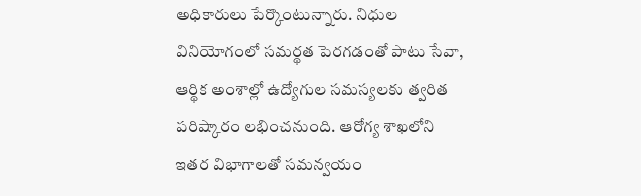అధికారులు పేర్కొంటున్నారు. నిధుల వినియోగంలో సమర్థత పెరగడంతో పాటు సేవా, ఆర్థిక అంశాల్లో ఉద్యోగుల సమస్యలకు త్వరిత పరిష్కారం లభించనుంది. ఆరోగ్య శాఖలోని ఇతర విభాగాలతో సమన్వయం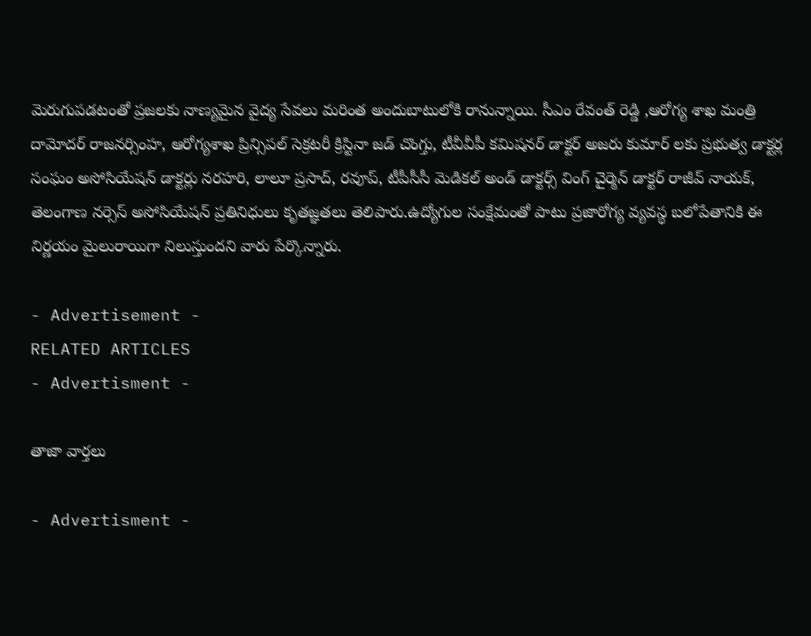మెరుగుపడటంతో ప్రజలకు నాణ్యమైన వైద్య సేవలు మరింత అందుబాటులోకి రానున్నాయి. సీఎం రేవంత్‌ రెడ్డి ,ఆరోగ్య శాఖ మంత్రి దామోదర్‌ రాజనర్సింహ, ఆరోగ్యశాఖ ప్రిన్సిపల్‌ సెక్రటరీ క్రిస్టినా జడ్‌ చొంగ్తు, టీవీవీపీ కమిషనర్‌ డాక్టర్‌ అజరు కుమార్‌ లకు ప్రభుత్వ డాక్టర్ల సంఘం అసోసియేషన్‌ డాక్టర్లు నరహరి, లాలూ ప్రసాద్‌, రవూప్‌, టీపీసీసీ మెడికల్‌ అండ్‌ డాక్టర్స్‌ వింగ్‌ చైర్మెన్‌ డాక్టర్‌ రాజీవ్‌ నాయక్‌, తెలంగాణ నర్సెస్‌ అసోసియేషన్‌ ప్రతినిధులు కృతజ్ఞతలు తెలిపారు.ఉద్యోగుల సంక్షేమంతో పాటు ప్రజారోగ్య వ్యవస్థ బలోపేతానికి ఈ నిర్ణయం మైలురాయిగా నిలుస్తుందని వారు పేర్కొన్నారు.

- Advertisement -
RELATED ARTICLES
- Advertisment -

తాజా వార్తలు

- Advertisment -